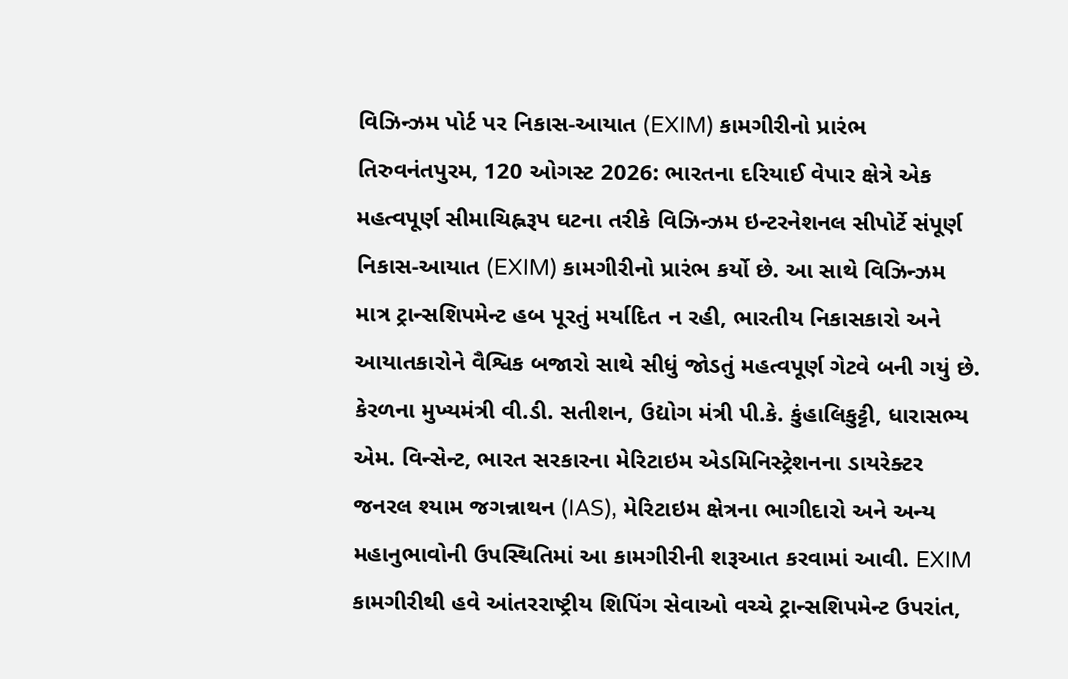વિઝિન્ઝમ પોર્ટ પર નિકાસ-આયાત (EXIM) કામગીરીનો પ્રારંભ
તિરુવનંતપુરમ, 120 ઓગસ્ટ 2026: ભારતના દરિયાઈ વેપાર ક્ષેત્રે એક મહત્વપૂર્ણ સીમાચિહ્નરૂપ ઘટના તરીકે વિઝિન્ઝમ ઇન્ટરનેશનલ સીપોર્ટે સંપૂર્ણ નિકાસ-આયાત (EXIM) કામગીરીનો પ્રારંભ કર્યો છે. આ સાથે વિઝિન્ઝમ માત્ર ટ્રાન્સશિપમેન્ટ હબ પૂરતું મર્યાદિત ન રહી, ભારતીય નિકાસકારો અને આયાતકારોને વૈશ્વિક બજારો સાથે સીધું જોડતું મહત્વપૂર્ણ ગેટવે બની ગયું છે.
કેરળના મુખ્યમંત્રી વી.ડી. સતીશન, ઉદ્યોગ મંત્રી પી.કે. કુંહાલિકુટ્ટી, ધારાસભ્ય એમ. વિન્સેન્ટ, ભારત સરકારના મેરિટાઇમ એડમિનિસ્ટ્રેશનના ડાયરેક્ટર જનરલ શ્યામ જગન્નાથન (IAS), મેરિટાઇમ ક્ષેત્રના ભાગીદારો અને અન્ય મહાનુભાવોની ઉપસ્થિતિમાં આ કામગીરીની શરૂઆત કરવામાં આવી. EXIM કામગીરીથી હવે આંતરરાષ્ટ્રીય શિપિંગ સેવાઓ વચ્ચે ટ્રાન્સશિપમેન્ટ ઉપરાંત,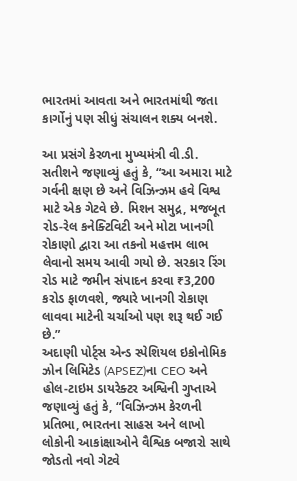ભારતમાં આવતા અને ભારતમાંથી જતા કાર્ગોનું પણ સીધું સંચાલન શક્ય બનશે.

આ પ્રસંગે કેરળના મુખ્યમંત્રી વી.ડી. સતીશને જણાવ્યું હતું કે, “આ અમારા માટે ગર્વની ક્ષણ છે અને વિઝિન્ઝમ હવે વિશ્વ માટે એક ગેટવે છે. મિશન સમુદ્ર, મજબૂત રોડ-રેલ કનેક્ટિવિટી અને મોટા ખાનગી રોકાણો દ્વારા આ તકનો મહત્તમ લાભ લેવાનો સમય આવી ગયો છે. સરકાર રિંગ રોડ માટે જમીન સંપાદન કરવા ₹3,200 કરોડ ફાળવશે, જ્યારે ખાનગી રોકાણ લાવવા માટેની ચર્ચાઓ પણ શરૂ થઈ ગઈ છે.”
અદાણી પોર્ટ્સ એન્ડ સ્પેશિયલ ઇકોનોમિક ઝોન લિમિટેડ (APSEZ)ના CEO અને હોલ-ટાઇમ ડાયરેક્ટર અશ્વિની ગુપ્તાએ જણાવ્યું હતું કે, “વિઝિન્ઝમ કેરળની પ્રતિભા, ભારતના સાહસ અને લાખો લોકોની આકાંક્ષાઓને વૈશ્વિક બજારો સાથે જોડતો નવો ગેટવે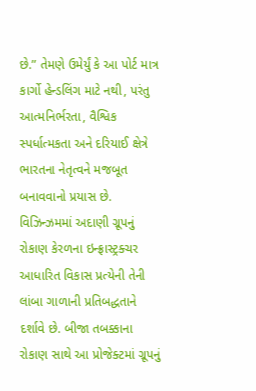છે.” તેમણે ઉમેર્યું કે આ પોર્ટ માત્ર કાર્ગો હેન્ડલિંગ માટે નથી, પરંતુ આત્મનિર્ભરતા, વૈશ્વિક સ્પર્ધાત્મકતા અને દરિયાઈ ક્ષેત્રે ભારતના નેતૃત્વને મજબૂત બનાવવાનો પ્રયાસ છે.
વિઝિન્ઝમમાં અદાણી ગ્રૂપનું રોકાણ કેરળના ઇન્ફ્રાસ્ટ્રક્ચર આધારિત વિકાસ પ્રત્યેની તેની લાંબા ગાળાની પ્રતિબદ્ધતાને દર્શાવે છે. બીજા તબક્કાના રોકાણ સાથે આ પ્રોજેક્ટમાં ગ્રૂપનું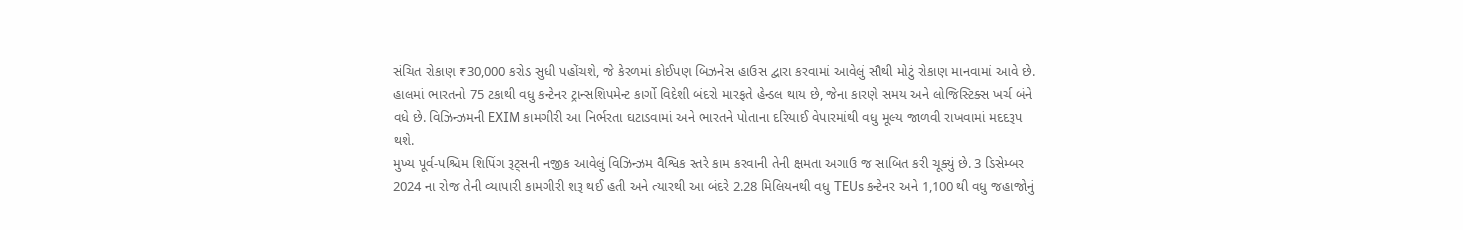સંચિત રોકાણ ₹30,000 કરોડ સુધી પહોંચશે, જે કેરળમાં કોઈપણ બિઝનેસ હાઉસ દ્વારા કરવામાં આવેલું સૌથી મોટું રોકાણ માનવામાં આવે છે.
હાલમાં ભારતનો 75 ટકાથી વધુ કન્ટેનર ટ્રાન્સશિપમેન્ટ કાર્ગો વિદેશી બંદરો મારફતે હેન્ડલ થાય છે, જેના કારણે સમય અને લોજિસ્ટિક્સ ખર્ચ બંને વધે છે. વિઝિન્ઝમની EXIM કામગીરી આ નિર્ભરતા ઘટાડવામાં અને ભારતને પોતાના દરિયાઈ વેપારમાંથી વધુ મૂલ્ય જાળવી રાખવામાં મદદરૂપ થશે.
મુખ્ય પૂર્વ-પશ્ચિમ શિપિંગ રૂટ્સની નજીક આવેલું વિઝિન્ઝમ વૈશ્વિક સ્તરે કામ કરવાની તેની ક્ષમતા અગાઉ જ સાબિત કરી ચૂક્યું છે. 3 ડિસેમ્બર 2024 ના રોજ તેની વ્યાપારી કામગીરી શરૂ થઈ હતી અને ત્યારથી આ બંદરે 2.28 મિલિયનથી વધુ TEUs કન્ટેનર અને 1,100 થી વધુ જહાજોનું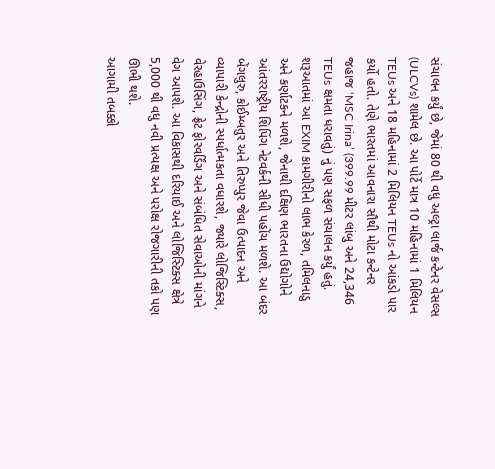સંચાલન કર્યું છે, જેમાં 80 થી વધુ અલ્ટ્રા લાર્જ કન્ટેનર વેસલ્સ (ULCVs) શામેલ છે. આ પોર્ટે માત્ર 10 મહિનામાં 1 મિલિયન TEUs અને 18 મહિનામાં 2 મિલિયન TEUs નો આંકડો પાર કર્યો હતો. તેણે ભારતમાં આવનારા સૌથી મોટા કન્ટેનર જહાજ ‘MSC Irina’ (399.99 મીટર લાંબુ અને 24,346 TEUs ક્ષમતા ધરાવતું) નું પણ સફળ સંચાલન કર્યું હતું.
શરૂઆતમાં આ EXIM કામગીરીનો લાભ કેરળ, તમિલનાડુ અને કર્ણાટકને મળશે, જેનાથી દક્ષિણ ભારતના ઉદ્યોગોને આંતરરાષ્ટ્રીય શિપિંગ નેટવર્કની સીધી પહોંચ મળશે. આ બંદર બેંગલુરુ, કોઈમ્બતુર અને તિરુપ્પુર જેવા ઉત્પાદન અને વ્યાપારી કેન્દ્રોની સ્પર્ધાત્મકતા વધારશે, જ્યારે લોજિસ્ટિક્સ, વેરહાઉસિંગ, ફ્રેટ ફોરવર્ડિંગ અને સંબંધિત સેવાઓની માંગને વેગ આપશે. આ વિકાસથી દરિયાઈ અને લોજિસ્ટિક્સ ક્ષેત્રે 5,000 થી વધુ નવી પ્રત્યક્ષ અને પરોક્ષ રોજગારીની તકો પણ ઊભી થશે.
આગામી તબક્કો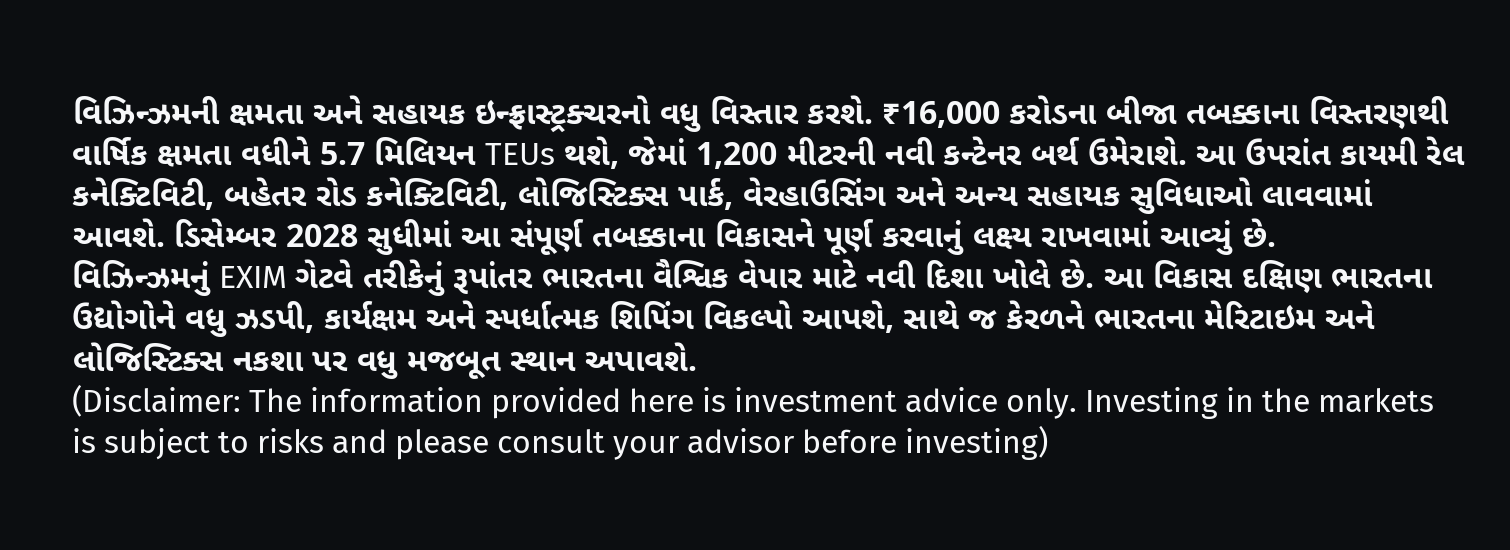વિઝિન્ઝમની ક્ષમતા અને સહાયક ઇન્ફ્રાસ્ટ્રક્ચરનો વધુ વિસ્તાર કરશે. ₹16,000 કરોડના બીજા તબક્કાના વિસ્તરણથી વાર્ષિક ક્ષમતા વધીને 5.7 મિલિયન TEUs થશે, જેમાં 1,200 મીટરની નવી કન્ટેનર બર્થ ઉમેરાશે. આ ઉપરાંત કાયમી રેલ કનેક્ટિવિટી, બહેતર રોડ કનેક્ટિવિટી, લોજિસ્ટિક્સ પાર્ક, વેરહાઉસિંગ અને અન્ય સહાયક સુવિધાઓ લાવવામાં આવશે. ડિસેમ્બર 2028 સુધીમાં આ સંપૂર્ણ તબક્કાના વિકાસને પૂર્ણ કરવાનું લક્ષ્ય રાખવામાં આવ્યું છે.
વિઝિન્ઝમનું EXIM ગેટવે તરીકેનું રૂપાંતર ભારતના વૈશ્વિક વેપાર માટે નવી દિશા ખોલે છે. આ વિકાસ દક્ષિણ ભારતના ઉદ્યોગોને વધુ ઝડપી, કાર્યક્ષમ અને સ્પર્ધાત્મક શિપિંગ વિકલ્પો આપશે, સાથે જ કેરળને ભારતના મેરિટાઇમ અને લોજિસ્ટિક્સ નકશા પર વધુ મજબૂત સ્થાન અપાવશે.
(Disclaimer: The information provided here is investment advice only. Investing in the markets is subject to risks and please consult your advisor before investing)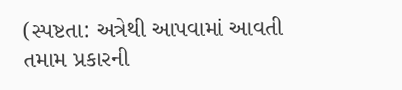(સ્પષ્ટતા: અત્રેથી આપવામાં આવતી તમામ પ્રકારની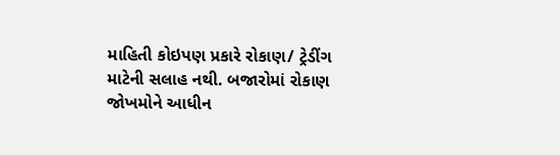માહિતી કોઇપણ પ્રકારે રોકાણ/ ટ્રેડીંગ માટેની સલાહ નથી. બજારોમાં રોકાણ જોખમોને આધીન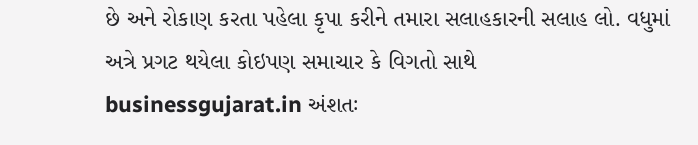છે અને રોકાણ કરતા પહેલા કૃપા કરીને તમારા સલાહકારની સલાહ લો. વધુમાં અત્રે પ્રગટ થયેલા કોઇપણ સમાચાર કે વિગતો સાથે businessgujarat.in અંશતઃ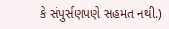કે સંપુર્સણપણે સહમત નથી.)